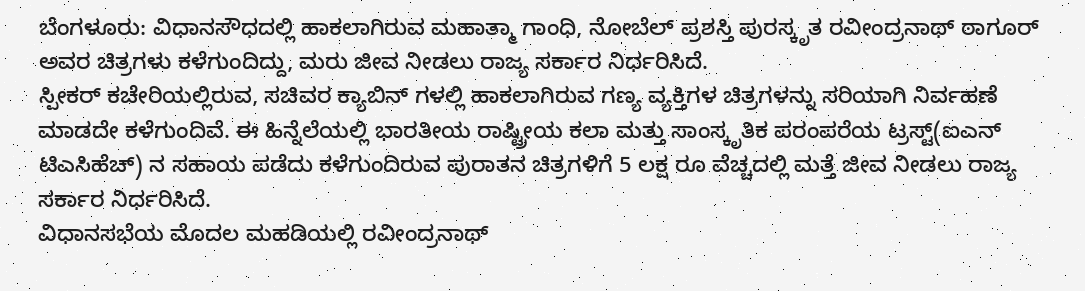ಬೆಂಗಳೂರು: ವಿಧಾನಸೌಧದಲ್ಲಿ ಹಾಕಲಾಗಿರುವ ಮಹಾತ್ಮಾ ಗಾಂಧಿ, ನೋಬೆಲ್ ಪ್ರಶಸ್ತಿ ಪುರಸ್ಕೃತ ರವೀಂದ್ರನಾಥ್ ಠಾಗೂರ್ ಅವರ ಚಿತ್ರಗಳು ಕಳೆಗುಂದಿದ್ದು, ಮರು ಜೀವ ನೀಡಲು ರಾಜ್ಯ ಸರ್ಕಾರ ನಿರ್ಧರಿಸಿದೆ.
ಸ್ಪೀಕರ್ ಕಚೇರಿಯಲ್ಲಿರುವ, ಸಚಿವರ ಕ್ಯಾಬಿನ್ ಗಳಲ್ಲಿ ಹಾಕಲಾಗಿರುವ ಗಣ್ಯ ವ್ಯಕ್ತಿಗಳ ಚಿತ್ರಗಳನ್ನು ಸರಿಯಾಗಿ ನಿರ್ವಹಣೆ ಮಾಡದೇ ಕಳೆಗುಂದಿವೆ. ಈ ಹಿನ್ನೆಲೆಯಲ್ಲಿ ಭಾರತೀಯ ರಾಷ್ಟ್ರೀಯ ಕಲಾ ಮತ್ತು ಸಾಂಸ್ಕೃತಿಕ ಪರಂಪರೆಯ ಟ್ರಸ್ಟ್(ಐಎನ್ ಟಿಎಸಿಹೆಚ್) ನ ಸಹಾಯ ಪಡೆದು ಕಳೆಗುಂದಿರುವ ಪುರಾತನ ಚಿತ್ರಗಳಿಗೆ 5 ಲಕ್ಷ ರೂ ವೆಚ್ಚದಲ್ಲಿ ಮತ್ತೆ ಜೀವ ನೀಡಲು ರಾಜ್ಯ ಸರ್ಕಾರ ನಿರ್ಧರಿಸಿದೆ.
ವಿಧಾನಸಭೆಯ ಮೊದಲ ಮಹಡಿಯಲ್ಲಿ ರವೀಂದ್ರನಾಥ್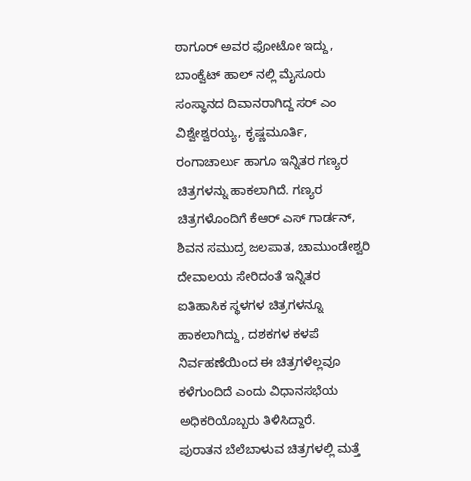ಠಾಗೂರ್ ಅವರ ಫೋಟೋ ಇದ್ದು, ಬಾಂಕ್ವೆಟ್ ಹಾಲ್ ನಲ್ಲಿ ಮೈಸೂರು ಸಂಸ್ಥಾನದ ದಿವಾನರಾಗಿದ್ದ ಸರ್ ಎಂ ವಿಶ್ವೇಶ್ವರಯ್ಯ, ಕೃಷ್ಣಮೂರ್ತಿ, ರಂಗಾಚಾರ್ಲು ಹಾಗೂ ಇನ್ನಿತರ ಗಣ್ಯರ ಚಿತ್ರಗಳನ್ನು ಹಾಕಲಾಗಿದೆ. ಗಣ್ಯರ ಚಿತ್ರಗಳೊಂದಿಗೆ ಕೆಆರ್ ಎಸ್ ಗಾರ್ಡನ್, ಶಿವನ ಸಮುದ್ರ ಜಲಪಾತ, ಚಾಮುಂಡೇಶ್ವರಿ ದೇವಾಲಯ ಸೇರಿದಂತೆ ಇನ್ನಿತರ ಐತಿಹಾಸಿಕ ಸ್ಥಳಗಳ ಚಿತ್ರಗಳನ್ನೂ ಹಾಕಲಾಗಿದ್ದು, ದಶಕಗಳ ಕಳಪೆ ನಿರ್ವಹಣೆಯಿಂದ ಈ ಚಿತ್ರಗಳೆಲ್ಲವೂ ಕಳೆಗುಂದಿದೆ ಎಂದು ವಿಧಾನಸಭೆಯ ಅಧಿಕರಿಯೊಬ್ಬರು ತಿಳಿಸಿದ್ದಾರೆ.
ಪುರಾತನ ಬೆಲೆಬಾಳುವ ಚಿತ್ರಗಳಲ್ಲಿ ಮತ್ತೆ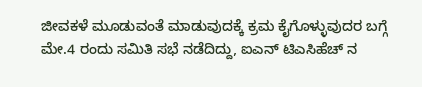ಜೀವಕಳೆ ಮೂಡುವಂತೆ ಮಾಡುವುದಕ್ಕೆ ಕ್ರಮ ಕೈಗೊಳ್ಳುವುದರ ಬಗ್ಗೆ ಮೇ.4 ರಂದು ಸಮಿತಿ ಸಭೆ ನಡೆದಿದ್ದು, ಐಎನ್ ಟಿಎಸಿಹೆಚ್ ನ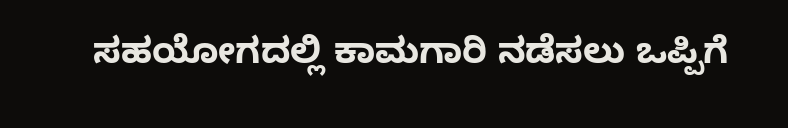ಸಹಯೋಗದಲ್ಲಿ ಕಾಮಗಾರಿ ನಡೆಸಲು ಒಪ್ಪಿಗೆ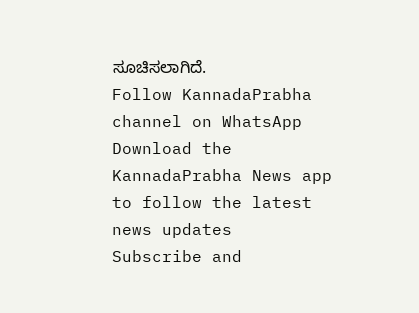ಸೂಚಿಸಲಾಗಿದೆ.
Follow KannadaPrabha channel on WhatsApp
Download the KannadaPrabha News app to follow the latest news updates
Subscribe and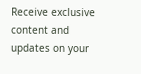Receive exclusive content and updates on your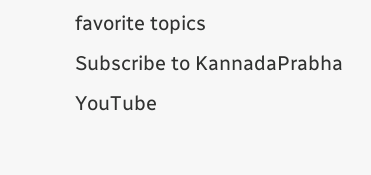favorite topics
Subscribe to KannadaPrabha YouTube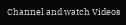Channel and watch Videos